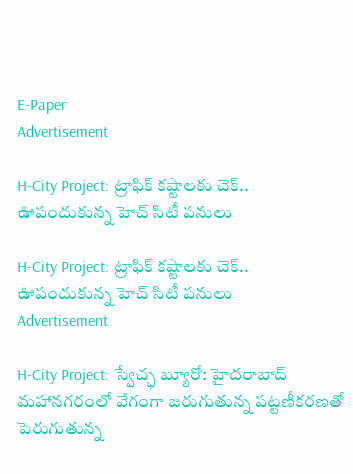E-Paper
Advertisement

H-City Project: ట్రాఫిక్ కష్టాలకు చెక్.. ఊపందుకున్న హెచ్ సిటీ పనులు

H-City Project: ట్రాఫిక్ కష్టాలకు చెక్.. ఊపందుకున్న హెచ్ సిటీ పనులు
Advertisement

H-City Project: స్వేచ్ఛ బ్యూరో: హైదరాబాద్ మహానగరంలో వేగంగా జరుగుతున్న పట్టణీకరణతో పెరుగుతున్న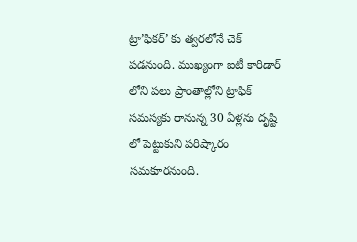ట్రా’ఫికర్’ కు త్వరలోనే చెక్ పడనుంది. ముఖ్యంగా ఐటీ కారిడార్ లోని పలు ప్రాంతాల్లోని ట్రాఫిక్ సమస్యకు రానున్న 30 ఏళ్లను దృష్టి లో పెట్టుకుని పరిష్కారం సమకూరనుంది.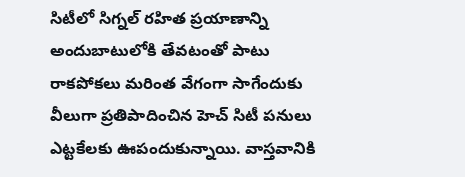సిటీలో సిగ్నల్ రహిత ప్రయాణాన్ని అందుబాటులోకి తేవటంతో పాటు రాకపోకలు మరింత వేగంగా సాగేందుకు వీలుగా ప్రతిపాదించిన హెచ్ సిటీ పనులు ఎట్టకేలకు ఊపందుకున్నాయి. వాస్తవానికి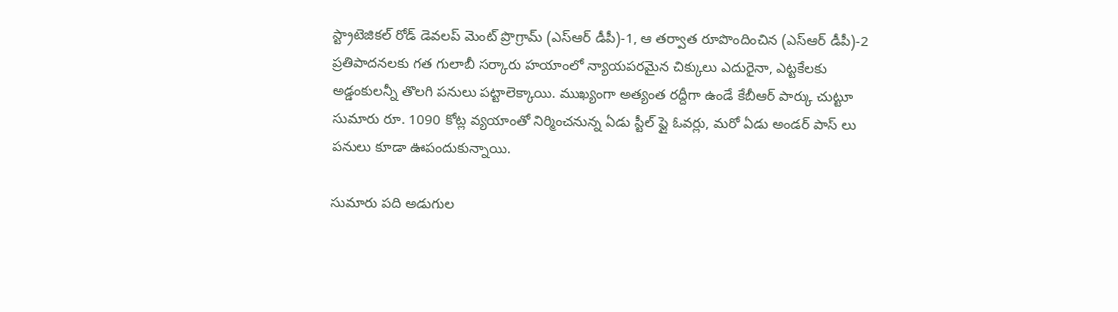స్ట్రాటెజికల్ రోడ్ డెవలప్ మెంట్ ప్రొగ్రామ్ (ఎస్ఆర్ డీపీ)-1, ఆ తర్వాత రూపొందించిన (ఎస్ఆర్ డీపీ)-2 ప్రతిపాదనలకు గత గులాబీ సర్కారు హయాంలో న్యాయపరమైన చిక్కులు ఎదురైనా, ఎట్టకేలకు అడ్డంకులన్నీ తొలగి పనులు పట్టాలెక్కాయి. ముఖ్యంగా అత్యంత రద్దీగా ఉండే కేబీఆర్ పార్కు చుట్టూ సుమారు రూ. 1090 కోట్ల వ్యయాంతో నిర్మించనున్న ఏడు స్టీల్ ఫ్లై ఓవర్లు, మరో ఏడు అండర్ పాస్ లు పనులు కూడా ఊపందుకున్నాయి.

సుమారు పది అడుగుల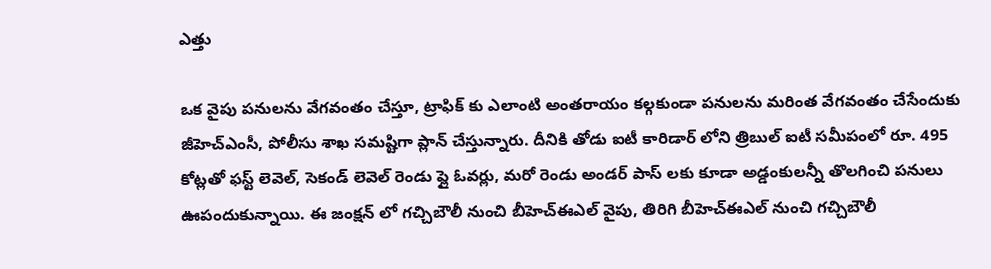ఎత్తు

ఒక వైపు పనులను వేగవంతం చేస్తూ, ట్రాఫిక్ కు ఎలాంటి అంతరాయం కల్గకుండా పనులను మరింత వేగవంతం చేసేందుకు జీహెచ్ఎంసీ, పోలీసు శాఖ సమష్టిగా ప్లాన్ చేస్తున్నారు. దీనికి తోడు ఐటీ కారిడార్ లోని త్రిబుల్ ఐటీ సమీపంలో రూ. 495 కోట్లతో ఫస్ట్ లెవెల్, సెకండ్ లెవెల్ రెండు ఫ్లై ఓవర్లు, మరో రెండు అండర్ పాస్ లకు కూడా అడ్డంకులన్నీ తొలగించి పనులు ఊపందుకున్నాయి. ఈ జంక్షన్ లో గచ్చిబౌలీ నుంచి బీహెచ్ఈఎల్ వైపు, తిరిగి బీహెచ్ఈఎల్ నుంచి గచ్చిబౌలీ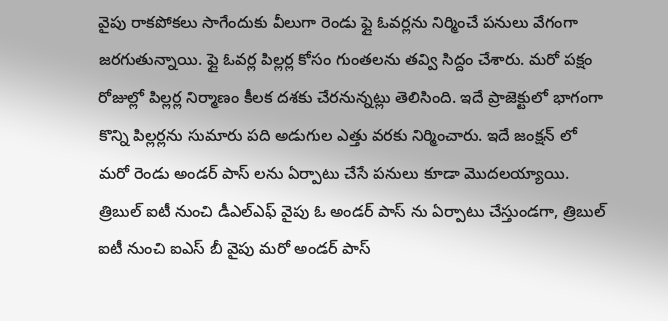వైపు రాకపోకలు సాగేందుకు వీలుగా రెండు ఫ్లై ఓవర్లను నిర్మించే పనులు వేగంగా జరగుతున్నాయి. ఫ్లై ఓవర్ల పిల్లర్ల కోసం గుంతలను తవ్వి సిద్దం చేశారు. మరో పక్షం రోజుల్లో పిల్లర్ల నిర్మాణం కీలక దశకు చేరనున్నట్లు తెలిసింది. ఇదే ప్రాజెక్టులో భాగంగా కొన్ని పిల్లర్లను సుమారు పది అడుగుల ఎత్తు వరకు నిర్మించారు. ఇదే జంక్షన్ లో మరో రెండు అండర్ పాస్ లను ఏర్పాటు చేసే పనులు కూడా మొదలయ్యాయి. త్రిబుల్ ఐటీ నుంచి డీఎల్ఎఫ్ వైపు ఓ అండర్ పాస్ ను ఏర్పాటు చేస్తుండగా, త్రిబుల్ ఐటీ నుంచి ఐఎస్ బీ వైపు మరో అండర్ పాస్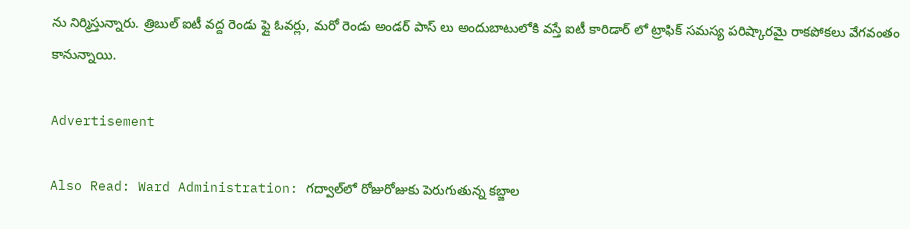ను నిర్మిస్తున్నారు. త్రిబుల్ ఐటీ వద్ద రెండు ఫ్లై ఓవర్లు, మరో రెండు అండర్ పాస్ లు అందుబాటులోకి వస్తే ఐటీ కారిడార్ లో ట్రాఫిక్ సమస్య పరిష్కారమై రాకపోకలు వేగవంతం కానున్నాయి.

Advertisement

Also Read: Ward Administration: గద్వాల్‌లో రోజురోజుకు పెరుగుతున్న కబ్జాల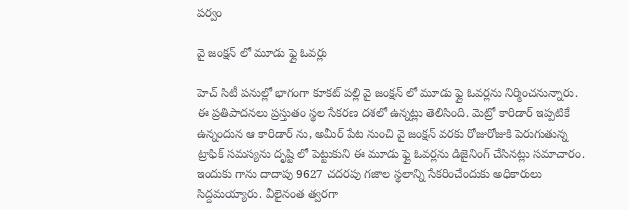పర్వం

వై జంక్షన్ లో మూడు ఫ్లై ఓవర్లు

హెచ్ సిటీ పనుల్లో భాగంగా కూకట్ పల్లి వై జంక్షన్ లో మూడు ఫ్లై ఓవర్లను నిర్మించనున్నారు. ఈ ప్రతిపాదనలు ప్రస్తుతం స్థల సేకరణ దశలో ఉన్నట్లు తెలిసింది. మెట్రో కారిడార్ ఇప్పటికే ఉన్నందున ఆ కారిడార్ ను, అమీర్ పేట నుంచి వై జంక్షన్ వరకు రోజురోజుకి పెరుగుతున్న ట్రాఫిక్ సమస్యను దృష్టి లో పెట్టుకుని ఈ మూడు ఫ్లై ఓవర్లను డిజైనింగ్ చేసినట్లు సమాచారం. ఇందుకు గాను దాదాపు 9627 చదరపు గజాల స్థలాన్ని సేకరించేందుకు అధికారులు సిద్దమయ్యారు. వీలైనంత త్వరగా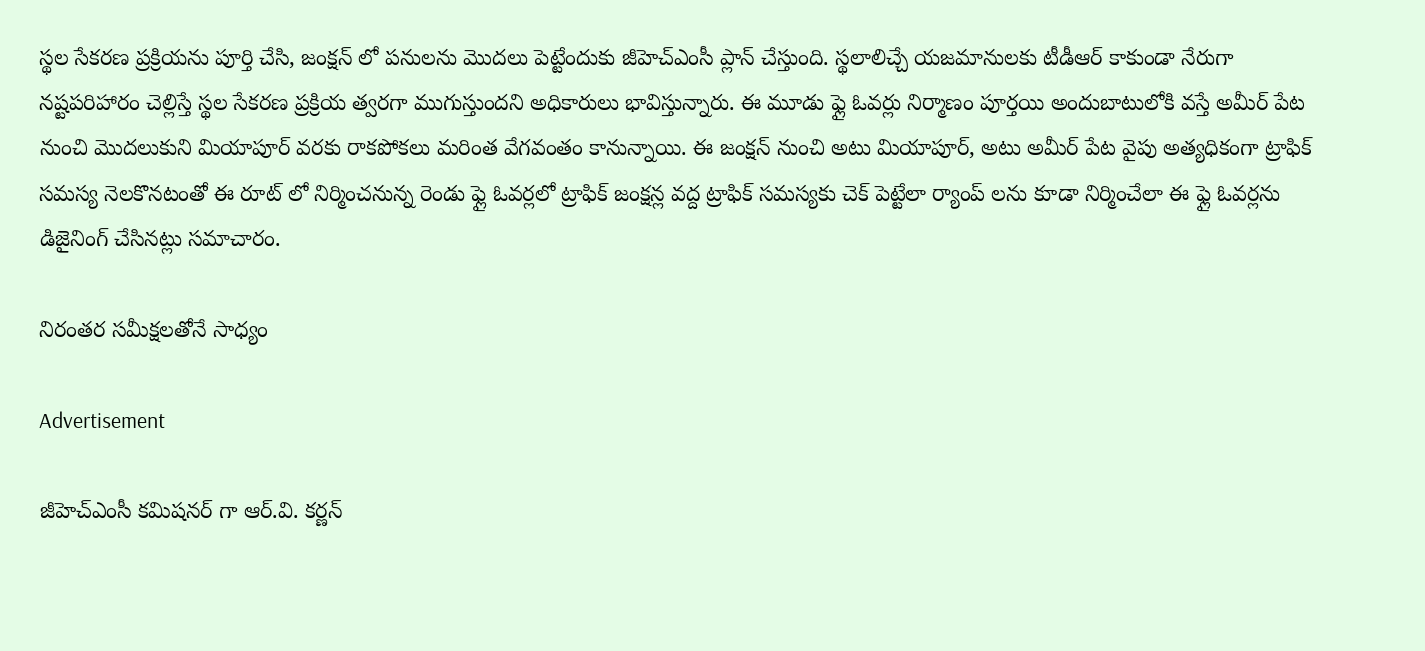స్థల సేకరణ ప్రక్రియను పూర్తి చేసి, జంక్షన్ లో పనులను మొదలు పెట్టేందుకు జీహెచ్ఎంసీ ప్లాన్ చేస్తుంది. స్థలాలిచ్చే యజమానులకు టీడీఆర్ కాకుండా నేరుగా నష్టపరిహారం చెల్లిస్తే స్థల సేకరణ ప్రక్రియ త్వరగా ముగుస్తుందని అధికారులు భావిస్తున్నారు. ఈ మూడు ఫ్లై ఓవర్లు నిర్మాణం పూర్తయి అందుబాటులోకి వస్తే అమీర్ పేట నుంచి మొదలుకుని మియాపూర్ వరకు రాకపోకలు మరింత వేగవంతం కానున్నాయి. ఈ జంక్షన్ నుంచి అటు మియాపూర్, అటు అమీర్ పేట వైపు అత్యధికంగా ట్రాఫిక్ సమస్య నెలకొనటంతో ఈ రూట్ లో నిర్మించనున్న రెండు ఫ్లై ఓవర్లలో ట్రాఫిక్ జంక్షన్ల వద్ద ట్రాఫిక్ సమస్యకు చెక్ పెట్టేలా ర్యాంప్ లను కూడా నిర్మించేలా ఈ ఫ్లై ఓవర్లను డిజైనింగ్ చేసినట్లు సమాచారం.

నిరంతర సమీక్షలతోనే సాధ్యం

Advertisement

జీహెచ్ఎంసీ కమిషనర్ గా ఆర్.వి. కర్ణన్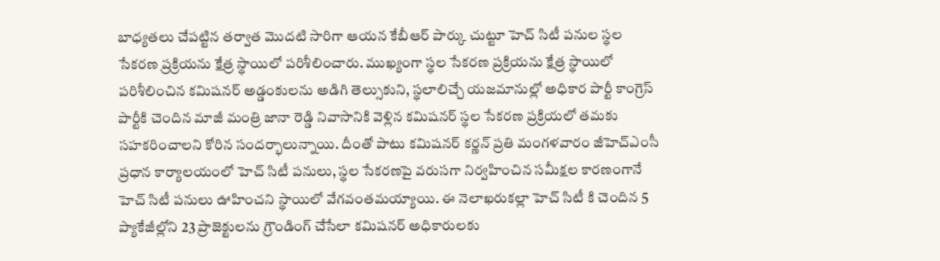బాధ్యతలు చేపట్టిన తర్వాత మొదటి సారిగా ఆయన కేబీఆర్ పార్కు చుట్టూ హెచ్ సిటీ పనుల స్థల సేకరణ ప్రక్రియను క్షేత్ర స్థాయిలో పరిశీలించారు. ముఖ్యంగా స్థల సేకరణ ప్రక్రియను క్షేత్ర స్థాయిలో పరిశీలించిన కమిషనర్ అడ్డంకులను అడిగి తెల్సుకుని, స్థలాలిచ్చే యజమానుల్లో అధికార పార్టీ కాంగ్రెస్ పార్టీకి చెందిన మాజీ మంత్రి జానా రెడ్డి నివాసానికి వెళ్లిన కమిషనర్ స్థల సేకరణ ప్రక్రియలో తమకు సహకరించాలని కోరిన సందర్భాలున్నాయి. దీంతో పాటు కమిషనర్ కర్ణన్ ప్రతి మంగళవారం జీహెచ్ఎంసీ ప్రధాన కార్యాలయంలో హెచ్ సిటీ పనులు, స్థల సేకరణపై వరుసగా నిర్వహించిన సమీక్షల కారణంగానే హెచ్ సిటీ పనులు ఊహించని స్థాయిలో వేగవంతమయ్యాయి. ఈ నెలాఖరుకల్లా హెచ్ సిటీ కి చెందిన 5 ప్యాకేజీల్లోని 23 ప్రాజెక్టులను గ్రౌండింగ్ చేసేలా కమిషనర్ అధికారులకు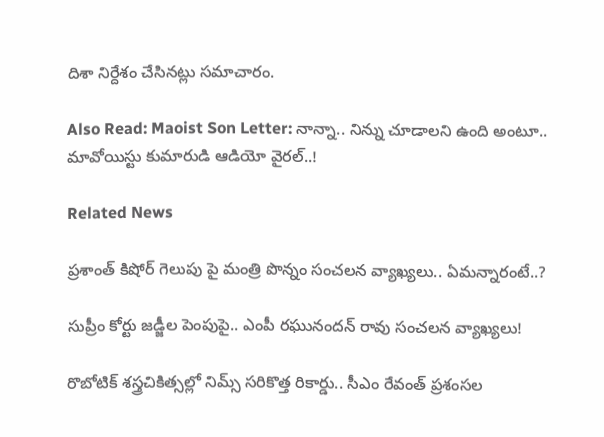దిశా నిర్దేశం చేసినట్లు సమాచారం.

Also Read: Maoist Son Letter: నాన్నా.. నిన్ను చూడాలని ఉంది అంటూ.. మావోయిస్టు కుమారుడి ఆడియో వైరల్..!

Related News

ప్రశాంత్ కిషోర్ గెలుపు పై మంత్రి పొన్నం సంచలన వ్యాఖ్యలు.. ఏమన్నారంటే..?

సుప్రీం కోర్టు జడ్జీల పెంపుపై.. ఎంపీ రఘునందన్ రావు సంచలన వ్యాఖ్యలు!

రొబోటిక్ శస్త్రచికిత్సల్లో నిమ్స్ సరికొత్త రికార్డు.. సీఎం రేవంత్ ప్రశంసల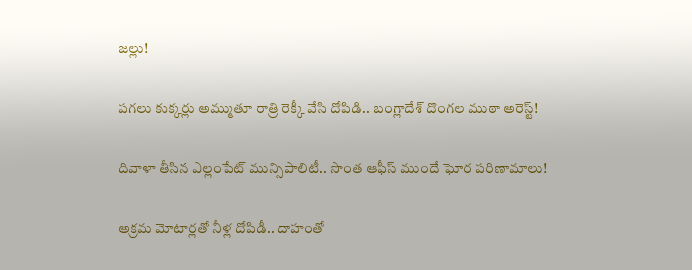జల్లు!

పగలు కుక్కర్లు అమ్ముతూ రాత్రి రెక్కీ వేసి దోపిడి.. బంగ్లాదేశ్ దొంగల ముఠా అరెస్ట్!

దివాళా తీసిన ఎల్లంపేట్ మున్సిపాలిటీ.. సొంత ఆఫీస్ ముందే ఘోర పరిణామాలు!

అక్రమ మోటార్లతో నీళ్ల దోపిడీ.. దాహంతో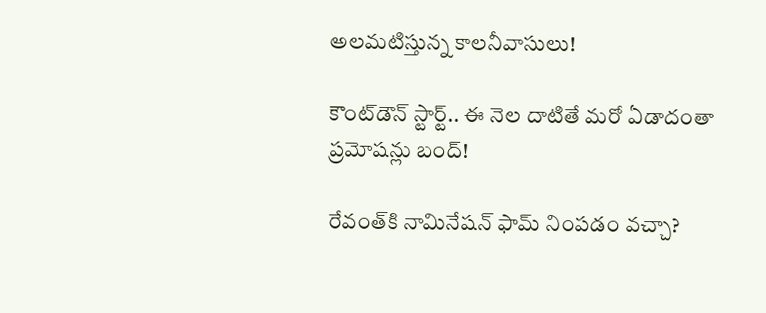అలమటిస్తున్న కాలనీవాసులు!

కౌంట్‌డౌన్ స్టార్ట్.. ఈ నెల దాటితే మరో ఏడాదంతా ప్రమోషన్లు బంద్!

రేవంత్‌కి నామినేషన్ ఫామ్ నింపడం వచ్చా?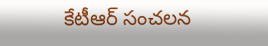కేటీఆర్ సంచలన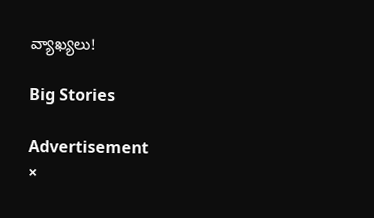వ్యాఖ్యలు!

Big Stories

Advertisement
×